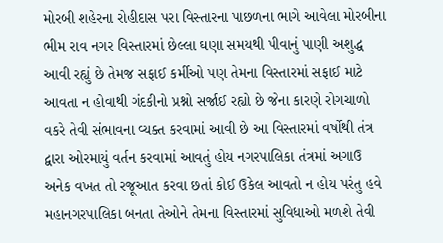મોરબી શહેરના રોહીદાસ પરા વિસ્તારના પાછળના ભાગે આવેલા મોરબીના ભીમ રાવ નગર વિસ્તારમાં છેલ્લા ઘણા સમયથી પીવાનું પાણી અશુદ્ધ આવી રહ્યું છે તેમજ સફાઈ કર્મીઓ પણ તેમના વિસ્તારમાં સફાઈ માટે આવતા ન હોવાથી ગંદકીનો પ્રશ્નો સર્જાઈ રહ્યો છે જેના કારણે રોગચાળો વકરે તેવી સંભાવના વ્યક્ત કરવામાં આવી છે આ વિસ્તારમાં વર્ષોથી તંત્ર દ્વારા ઓરમાયું વર્તન કરવામાં આવતું હોય નગરપાલિકા તંત્રમાં અગાઉ અનેક વખત તો રજૂઆત કરવા છતાં કોઈ ઉકેલ આવતો ન હોય પરંતુ હવે મહાનગરપાલિકા બનતા તેઓને તેમના વિસ્તારમાં સુવિધાઓ મળશે તેવી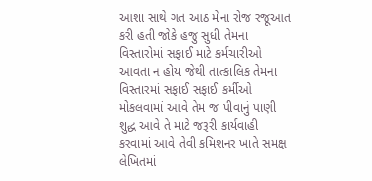આશા સાથે ગત આઠ મેના રોજ રજૂઆત કરી હતી જોકે હજુ સુધી તેમના વિસ્તારોમાં સફાઈ માટે કર્મચારીઓ આવતા ન હોય જેથી તાત્કાલિક તેમના વિસ્તારમાં સફાઈ સફાઈ કર્મીઓ મોકલવામાં આવે તેમ જ પીવાનું પાણી શુદ્ધ આવે તે માટે જરૂરી કાર્યવાહી કરવામાં આવે તેવી કમિશનર ખાતે સમક્ષ લેખિતમાં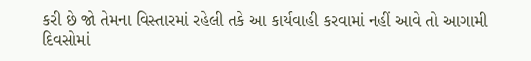કરી છે જો તેમના વિસ્તારમાં રહેલી તકે આ કાર્યવાહી કરવામાં નહીં આવે તો આગામી દિવસોમાં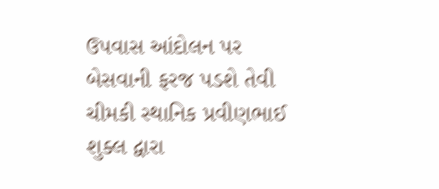ઉપવાસ આંદોલન પર બેસવાની ફરજ પડશે તેવી ચીમકી સ્થાનિક પ્રવીણભાઈ શુક્લ દ્વારા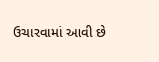ઉચારવામાં આવી છે